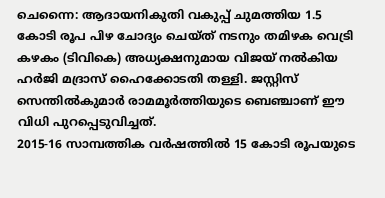ചെന്നൈ: ആദായനികുതി വകുപ്പ് ചുമത്തിയ 1.5 കോടി രൂപ പിഴ ചോദ്യം ചെയ്ത് നടനും തമിഴക വെട്രി കഴകം (ടിവികെ) അധ്യക്ഷനുമായ വിജയ് നൽകിയ ഹർജി മദ്രാസ് ഹൈക്കോടതി തള്ളി. ജസ്റ്റിസ് സെന്തിൽകുമാർ രാമമൂർത്തിയുടെ ബെഞ്ചാണ് ഈ വിധി പുറപ്പെടുവിച്ചത്.
2015-16 സാമ്പത്തിക വർഷത്തിൽ 15 കോടി രൂപയുടെ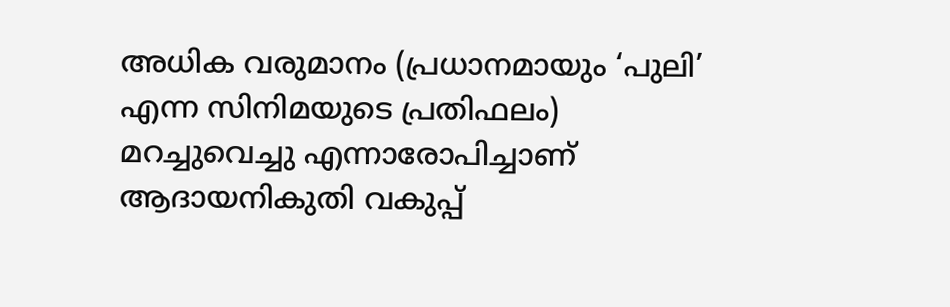അധിക വരുമാനം (പ്രധാനമായും ‘പുലി’ എന്ന സിനിമയുടെ പ്രതിഫലം) മറച്ചുവെച്ചു എന്നാരോപിച്ചാണ് ആദായനികുതി വകുപ്പ്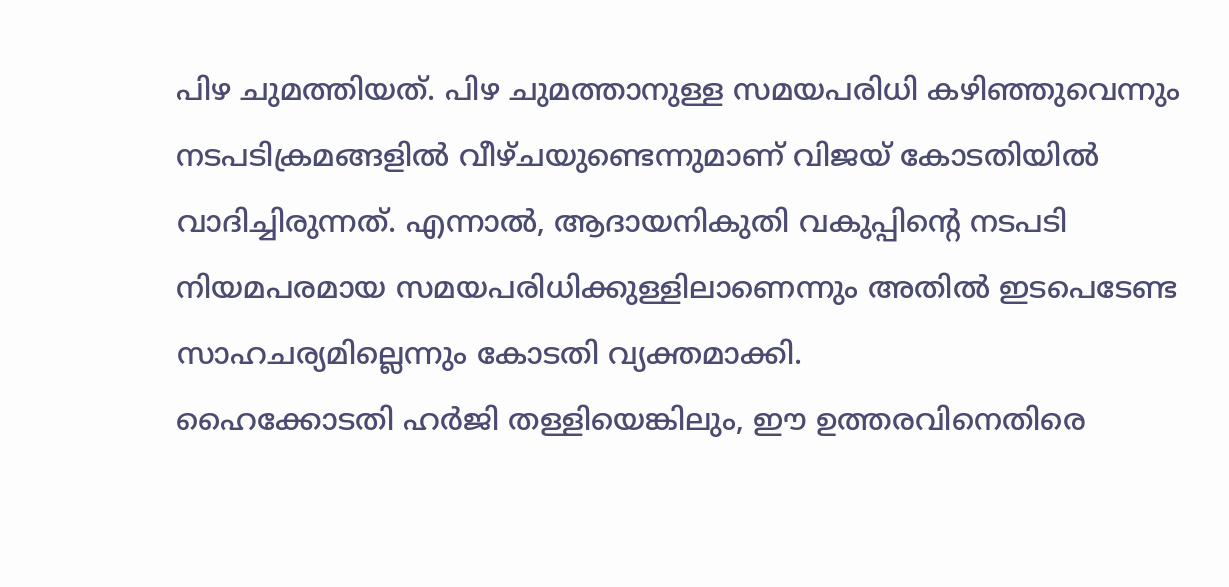പിഴ ചുമത്തിയത്. പിഴ ചുമത്താനുള്ള സമയപരിധി കഴിഞ്ഞുവെന്നും നടപടിക്രമങ്ങളിൽ വീഴ്ചയുണ്ടെന്നുമാണ് വിജയ് കോടതിയിൽ വാദിച്ചിരുന്നത്. എന്നാൽ, ആദായനികുതി വകുപ്പിൻ്റെ നടപടി നിയമപരമായ സമയപരിധിക്കുള്ളിലാണെന്നും അതിൽ ഇടപെടേണ്ട സാഹചര്യമില്ലെന്നും കോടതി വ്യക്തമാക്കി.
ഹൈക്കോടതി ഹർജി തള്ളിയെങ്കിലും, ഈ ഉത്തരവിനെതിരെ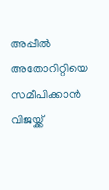അപ്പീൽ അതോറിറ്റിയെ സമീപിക്കാൻ വിജയ്ക്ക്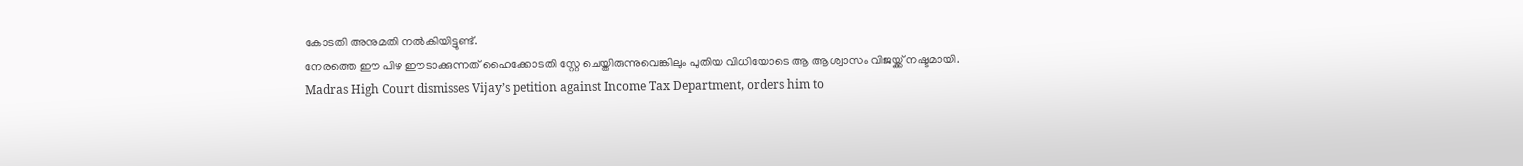കോടതി അനുമതി നൽകിയിട്ടുണ്ട്.
നേരത്തെ ഈ പിഴ ഈടാക്കുന്നത് ഹൈക്കോടതി സ്റ്റേ ചെയ്തിരുന്നുവെങ്കിലും പുതിയ വിധിയോടെ ആ ആശ്വാസം വിജയ്ക്ക് നഷ്ടമായി.
Madras High Court dismisses Vijay’s petition against Income Tax Department, orders him to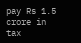pay Rs 1.5 crore in tax